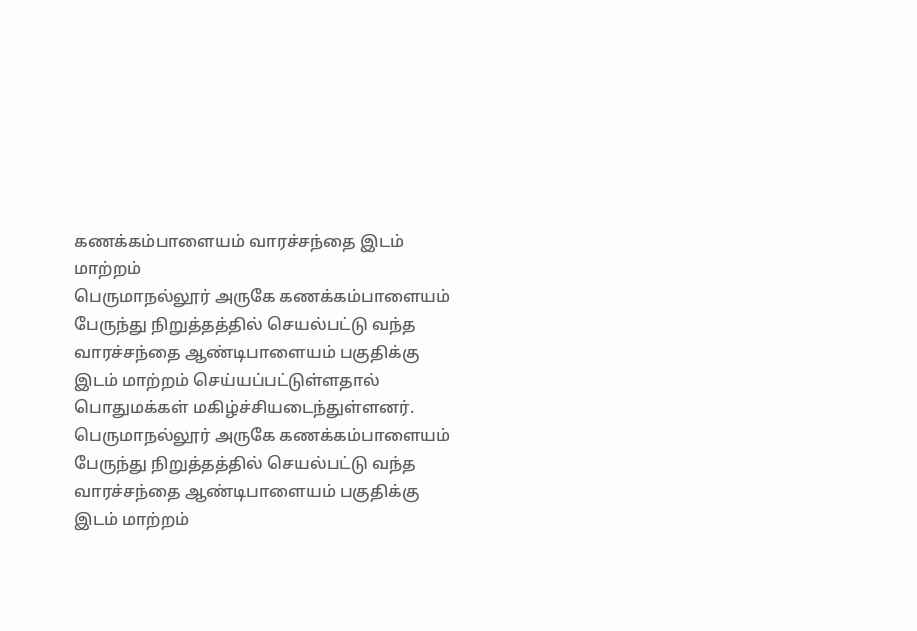கணக்கம்பாளையம் வாரச்சந்தை இடம் மாற்றம்
பெருமாநல்லூர் அருகே கணக்கம்பாளையம் பேருந்து நிறுத்தத்தில் செயல்பட்டு வந்த வாரச்சந்தை ஆண்டிபாளையம் பகுதிக்கு இடம் மாற்றம் செய்யப்பட்டுள்ளதால் பொதுமக்கள் மகிழ்ச்சியடைந்துள்ளனர்.
பெருமாநல்லூர் அருகே கணக்கம்பாளையம் பேருந்து நிறுத்தத்தில் செயல்பட்டு வந்த வாரச்சந்தை ஆண்டிபாளையம் பகுதிக்கு இடம் மாற்றம்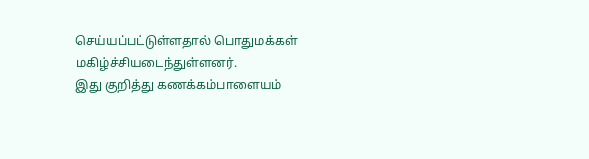செய்யப்பட்டுள்ளதால் பொதுமக்கள் மகிழ்ச்சியடைந்துள்ளனர்.
இது குறித்து கணக்கம்பாளையம்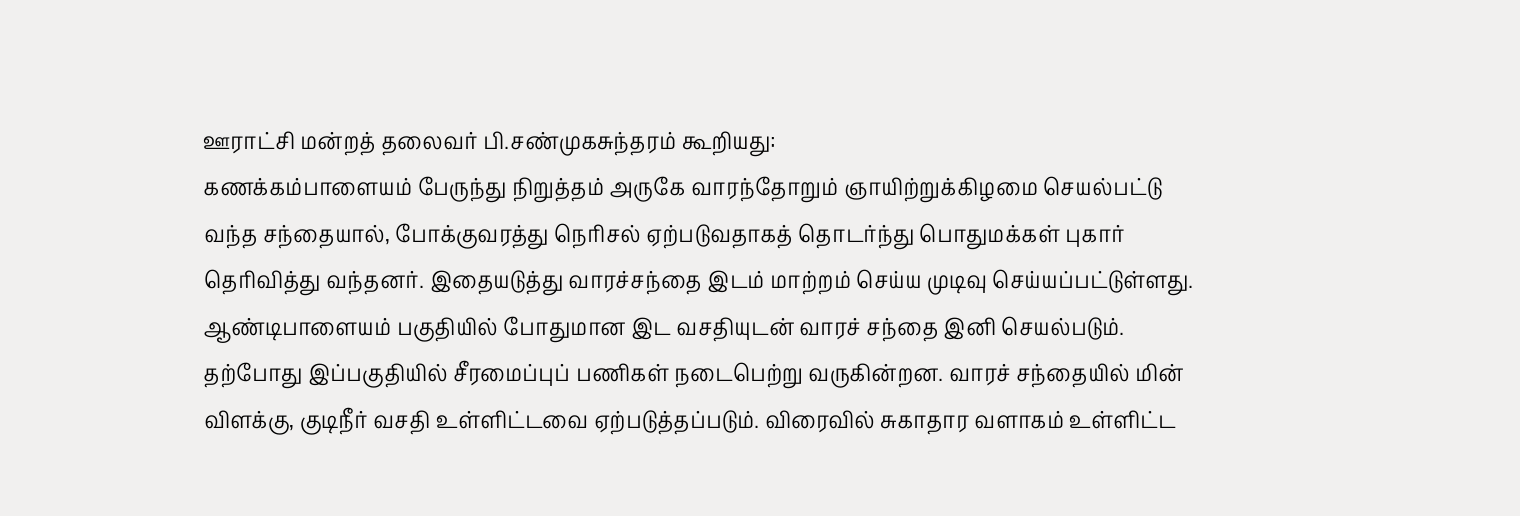ஊராட்சி மன்றத் தலைவர் பி.சண்முகசுந்தரம் கூறியது:
கணக்கம்பாளையம் பேருந்து நிறுத்தம் அருகே வாரந்தோறும் ஞாயிற்றுக்கிழமை செயல்பட்டு வந்த சந்தையால், போக்குவரத்து நெரிசல் ஏற்படுவதாகத் தொடர்ந்து பொதுமக்கள் புகார் தெரிவித்து வந்தனர். இதையடுத்து வாரச்சந்தை இடம் மாற்றம் செய்ய முடிவு செய்யப்பட்டுள்ளது.
ஆண்டிபாளையம் பகுதியில் போதுமான இட வசதியுடன் வாரச் சந்தை இனி செயல்படும். தற்போது இப்பகுதியில் சீரமைப்புப் பணிகள் நடைபெற்று வருகின்றன. வாரச் சந்தையில் மின் விளக்கு, குடிநீர் வசதி உள்ளிட்டவை ஏற்படுத்தப்படும். விரைவில் சுகாதார வளாகம் உள்ளிட்ட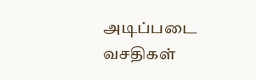அடிப்படை வசதிகள்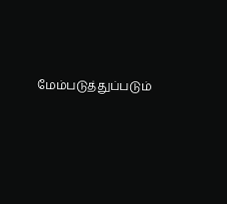மேம்படுத்துப்படும்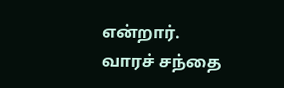என்றார்.
வாரச் சந்தை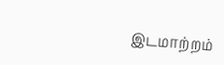இடமாற்றம்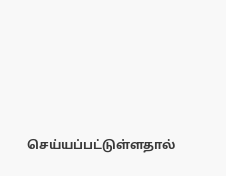செய்யப்பட்டுள்ளதால்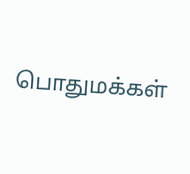பொதுமக்கள்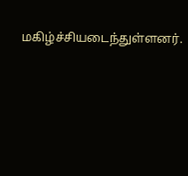மகிழ்ச்சியடைந்துள்ளனர்.